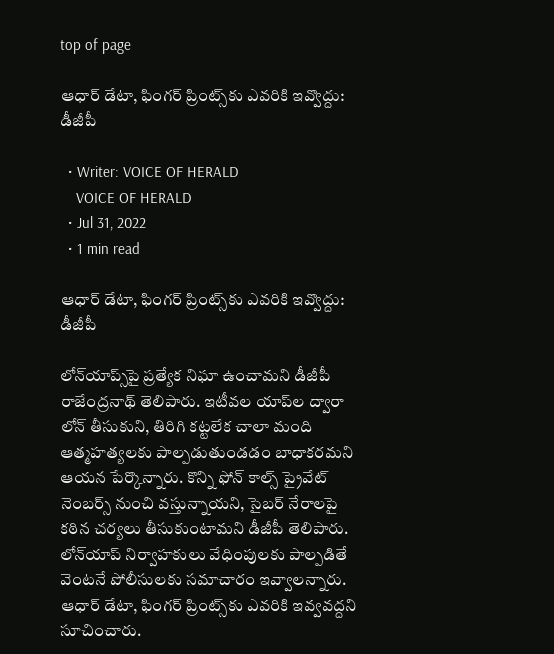top of page

ఆధార్‌ డేటా, ఫింగర్‌ ప్రింట్స్‌కు ఎవరికి ఇవ్వొద్దు: డీజీపీ

  • Writer: VOICE OF HERALD
    VOICE OF HERALD
  • Jul 31, 2022
  • 1 min read

ఆధార్‌ డేటా, ఫింగర్‌ ప్రింట్స్‌కు ఎవరికి ఇవ్వొద్దు: డీజీపీ

లోన్‌యాప్స్‌పై ప్రత్యేక నిఘా ఉంచామని డీజీపీ రాజేంద్రనాథ్‌ తెలిపారు. ఇటీవల యాప్‌ల ద్వారా లోన్ తీసుకుని, తిరిగి కట్టలేక చాలా మంది ఆత్మహత్యలకు పాల్పడుతుండడం బాధాకరమని ఆయన పేర్కొన్నారు. కొన్ని ఫోన్‌ కాల్స్‌ ప్రైవేట్‌ నెంబర్స్‌ నుంచి వస్తున్నాయని, సైబర్‌ నేరాలపై కఠిన చర్యలు తీసుకుంటామని డీజీపీ తెలిపారు. లోన్‌యాప్‌ నిర్వాహకులు వేధింపులకు పాల్పడితే వెంటనే పోలీసులకు సమాచారం ఇవ్వాలన్నారు. ఆధార్‌ డేటా, ఫింగర్‌ ప్రింట్స్‌కు ఎవరికి ఇవ్వవద్దని సూచించారు.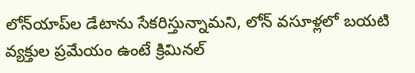లోన్‌యాప్‌ల డేటాను సేకరిస్తున్నామని, లోన్‌ వసూళ్లలో బయటి వ్యక్తుల ప్రమేయం ఉంటే క్రిమినల్‌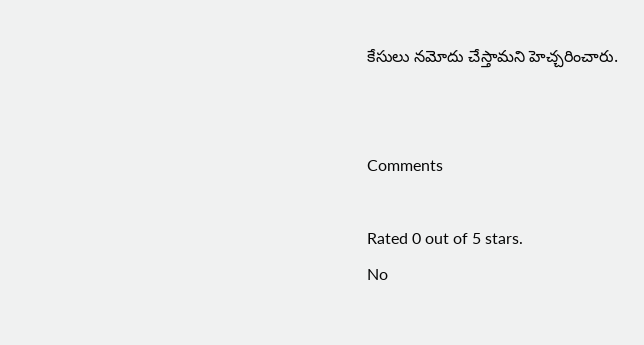కేసులు నమోదు చేస్తామని హెచ్చరించారు.


Comments

Rated 0 out of 5 stars.
No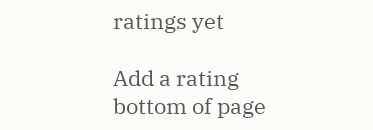ratings yet

Add a rating
bottom of page